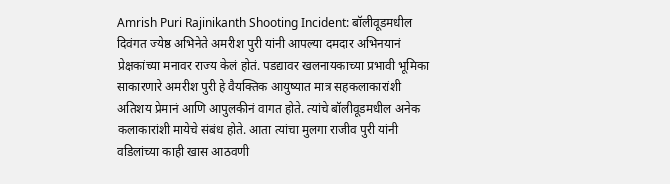Amrish Puri Rajinikanth Shooting Incident: बॉलीवूडमधील दिवंगत ज्येष्ठ अभिनेते अमरीश पुरी यांनी आपल्या दमदार अभिनयानं प्रेक्षकांच्या मनावर राज्य केलं होतं. पडद्यावर खलनायकाच्या प्रभावी भूमिका साकारणारे अमरीश पुरी हे वैयक्तिक आयुष्यात मात्र सहकलाकारांशी अतिशय प्रेमानं आणि आपुलकीनं वागत होते. त्यांचे बॉलीवूडमधील अनेक कलाकारांशी मायेचे संबंध होते. आता त्यांचा मुलगा राजीव पुरी यांनी वडिलांच्या काही खास आठवणी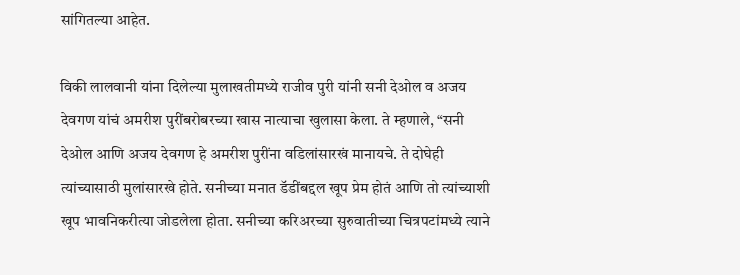सांगितल्या आहेत.

विकी लालवानी यांना दिलेल्या मुलाखतीमध्ये राजीव पुरी यांनी सनी देओल व अजय देवगण यांचं अमरीश पुरींबरोबरच्या खास नात्याचा खुलासा केला. ते म्हणाले, “सनी देओल आणि अजय देवगण हे अमरीश पुरींना वडिलांसारखं मानायचे. ते दोघेही त्यांच्यासाठी मुलांसारखे होते. सनीच्या मनात डॅडींबद्दल खूप प्रेम होतं आणि तो त्यांच्याशी खूप भावनिकरीत्या जोडलेला होता. सनीच्या करिअरच्या सुरुवातीच्या चित्रपटांमध्ये त्याने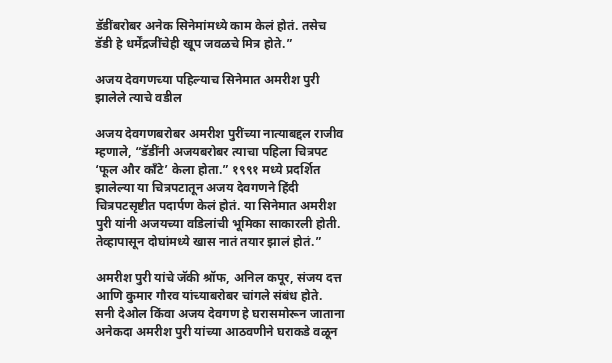डॅडींबरोबर अनेक सिनेमांमध्ये काम केलं होतं. तसेच डॅडी हे धर्मेंद्रजींचेही खूप जवळचे मित्र होते.”

अजय देवगणच्या पहिल्याच सिनेमात अमरीश पुरी झालेले त्याचे वडील

अजय देवगणबरोबर अमरीश पुरींच्या नात्याबद्दल राजीव म्हणाले, “डॅडींनी अजयबरोबर त्याचा पहिला चित्रपट ‘फूल और काँटे’ केला होता.” १९९१ मध्ये प्रदर्शित झालेल्या या चित्रपटातून अजय देवगणने हिंदी चित्रपटसृष्टीत पदार्पण केलं होतं. या सिनेमात अमरीश पुरी यांनी अजयच्या वडिलांची भूमिका साकारली होती. तेव्हापासून दोघांमध्ये खास नातं तयार झालं होतं.”

अमरीश पुरी यांचे जॅकी श्रॉफ, अनिल कपूर, संजय दत्त आणि कुमार गौरव यांच्याबरोबर चांगले संबंध होते. सनी देओल किंवा अजय देवगण हे घरासमोरून जाताना अनेकदा अमरीश पुरी यांच्या आठवणीने घराकडे वळून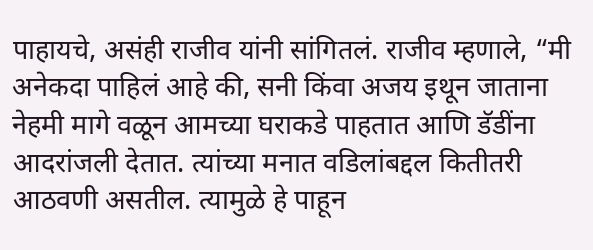पाहायचे, असंही राजीव यांनी सांगितलं. राजीव म्हणाले, “मी अनेकदा पाहिलं आहे की, सनी किंवा अजय इथून जाताना नेहमी मागे वळून आमच्या घराकडे पाहतात आणि डॅडींना आदरांजली देतात. त्यांच्या मनात वडिलांबद्दल कितीतरी आठवणी असतील. त्यामुळे हे पाहून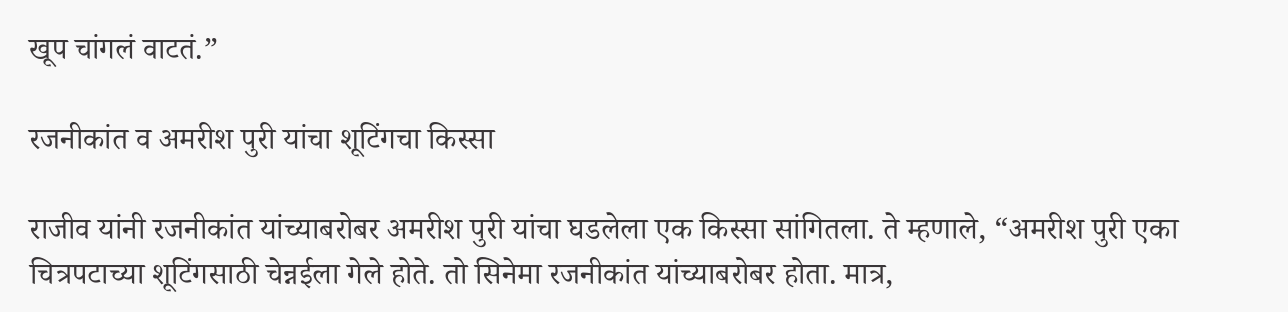खूप चांगलं वाटतं.”

रजनीकांत व अमरीश पुरी यांचा शूटिंगचा किस्सा

राजीव यांनी रजनीकांत यांच्याबरोबर अमरीश पुरी यांचा घडलेला एक किस्सा सांगितला. ते म्हणाले, “अमरीश पुरी एका चित्रपटाच्या शूटिंगसाठी चेन्नईला गेले होते. तो सिनेमा रजनीकांत यांच्याबरोबर होता. मात्र,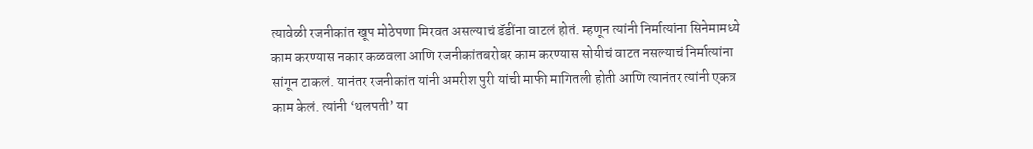त्यावेळी रजनीकांत खूप मोठेपणा मिरवत असल्याचं डॅडींना वाटलं होतं. म्हणून त्यांनी निर्मात्यांना सिनेमामध्ये काम करण्यास नकार कळवला आणि रजनीकांतबरोबर काम करण्यास सोयीचं वाटत नसल्याचं निर्मात्यांना सांगून टाकलं. यानंतर रजनीकांत यांनी अमरीश पुरी यांची माफी मागितली होती आणि त्यानंतर त्यांनी एकत्र काम केलं. त्यांनी ‘थलपती’ या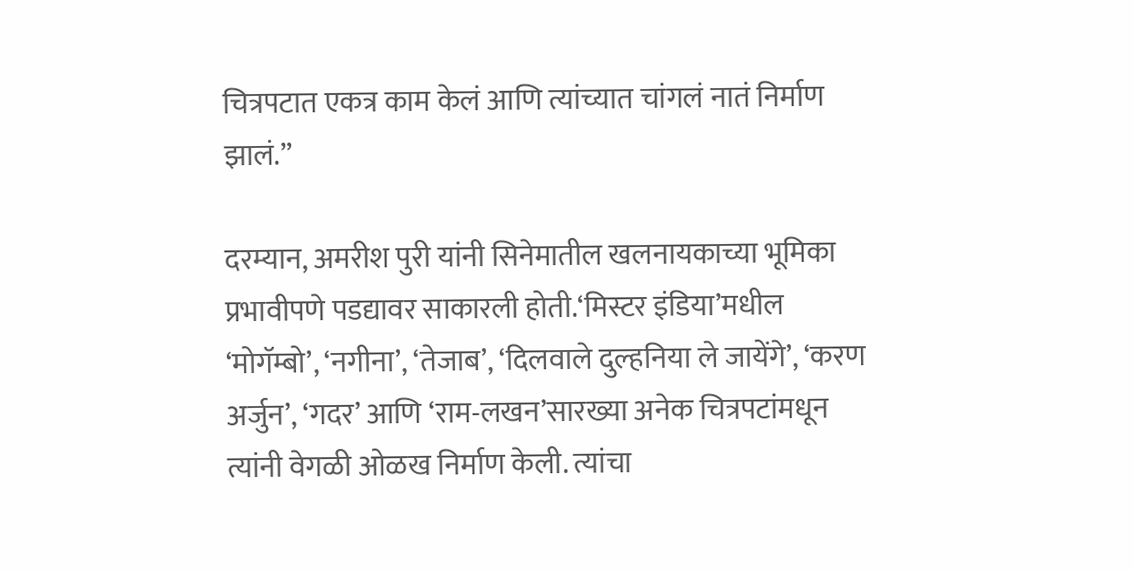चित्रपटात एकत्र काम केलं आणि त्यांच्यात चांगलं नातं निर्माण झालं.”

दरम्यान, अमरीश पुरी यांनी सिनेमातील खलनायकाच्या भूमिका प्रभावीपणे पडद्यावर साकारली होती.‘मिस्टर इंडिया’मधील ‘मोगॅम्बो’, ‘नगीना’, ‘तेजाब’, ‘दिलवाले दुल्हनिया ले जायेंगे’, ‘करण अर्जुन’, ‘गदर’ आणि ‘राम-लखन’सारख्या अनेक चित्रपटांमधून त्यांनी वेगळी ओळख निर्माण केली. त्यांचा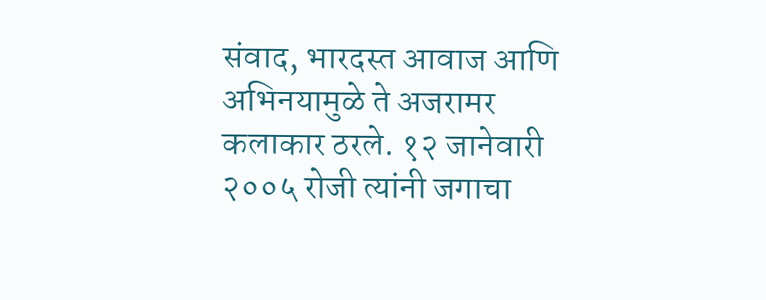संवाद, भारदस्त आवाज आणि अभिनयामुळे ते अजरामर कलाकार ठरले. १२ जानेवारी २००५ रोजी त्यांनी जगाचा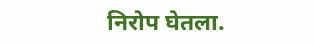निरोप घेतला.